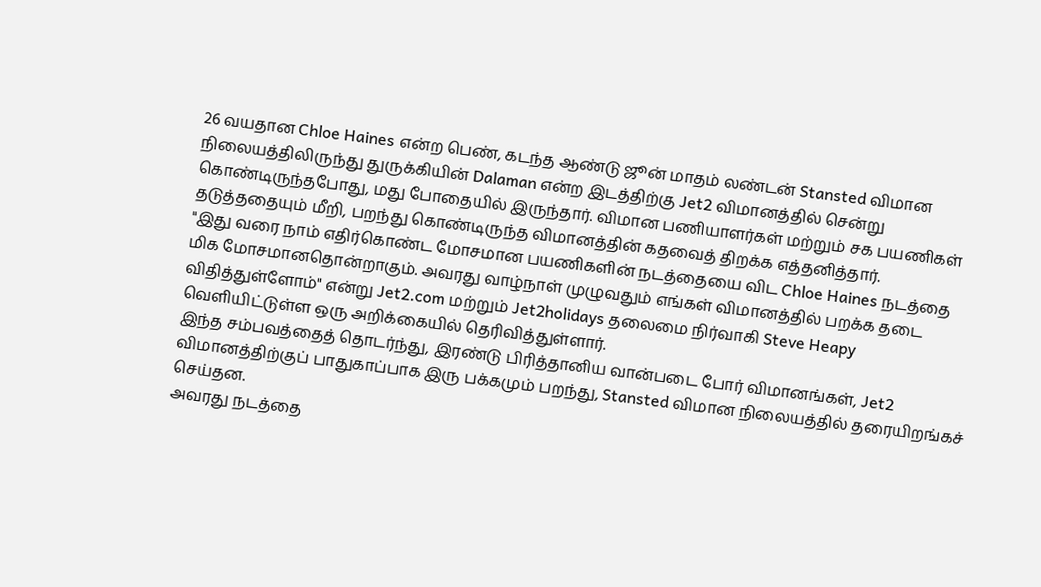26 வயதான Chloe Haines என்ற பெண், கடந்த ஆண்டு ஜூன் மாதம் லண்டன் Stansted விமான நிலையத்திலிருந்து துருக்கியின் Dalaman என்ற இடத்திற்கு Jet2 விமானத்தில் சென்று கொண்டிருந்தபோது, மது போதையில் இருந்தார். விமான பணியாளர்கள் மற்றும் சக பயணிகள் தடுத்ததையும் மீறி, பறந்து கொண்டிருந்த விமானத்தின் கதவைத் திறக்க எத்தனித்தார்.
"இது வரை நாம் எதிர்கொண்ட மோசமான பயணிகளின் நடத்தையை விட Chloe Haines நடத்தை மிக மோசமானதொன்றாகும். அவரது வாழ்நாள் முழுவதும் எங்கள் விமானத்தில் பறக்க தடை விதித்துள்ளோம்" என்று Jet2.com மற்றும் Jet2holidays தலைமை நிர்வாகி Steve Heapy வெளியிட்டுள்ள ஒரு அறிக்கையில் தெரிவித்துள்ளார்.
இந்த சம்பவத்தைத் தொடர்ந்து, இரண்டு பிரித்தானிய வான்படை போர் விமானங்கள், Jet2 விமானத்திற்குப் பாதுகாப்பாக இரு பக்கமும் பறந்து, Stansted விமான நிலையத்தில் தரையிறங்கச் செய்தன.
அவரது நடத்தை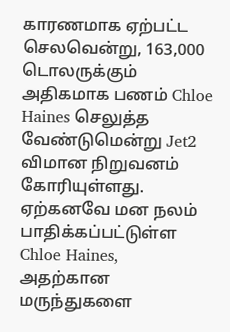காரணமாக ஏற்பட்ட செலவென்று, 163,000 டொலருக்கும் அதிகமாக பணம் Chloe Haines செலுத்த வேண்டுமென்று Jet2 விமான நிறுவனம் கோரியுள்ளது.
ஏற்கனவே மன நலம் பாதிக்கப்பட்டுள்ள Chloe Haines, அதற்கான மருந்துகளை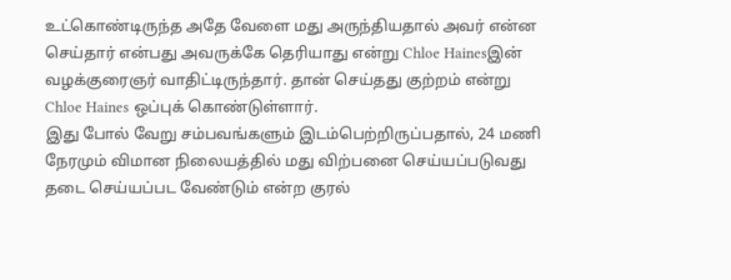உட்கொண்டிருந்த அதே வேளை மது அருந்தியதால் அவர் என்ன செய்தார் என்பது அவருக்கே தெரியாது என்று Chloe Hainesஇன் வழக்குரைஞர் வாதிட்டிருந்தார். தான் செய்தது குற்றம் என்று Chloe Haines ஒப்புக் கொண்டுள்ளார்.
இது போல் வேறு சம்பவங்களும் இடம்பெற்றிருப்பதால், 24 மணி நேரமும் விமான நிலையத்தில் மது விற்பனை செய்யப்படுவது தடை செய்யப்பட வேண்டும் என்ற குரல்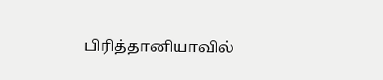பிரித்தானியாவில்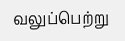வலுப்பெற்று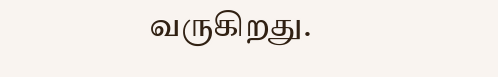வருகிறது.